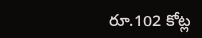రూ.102 కోట్ల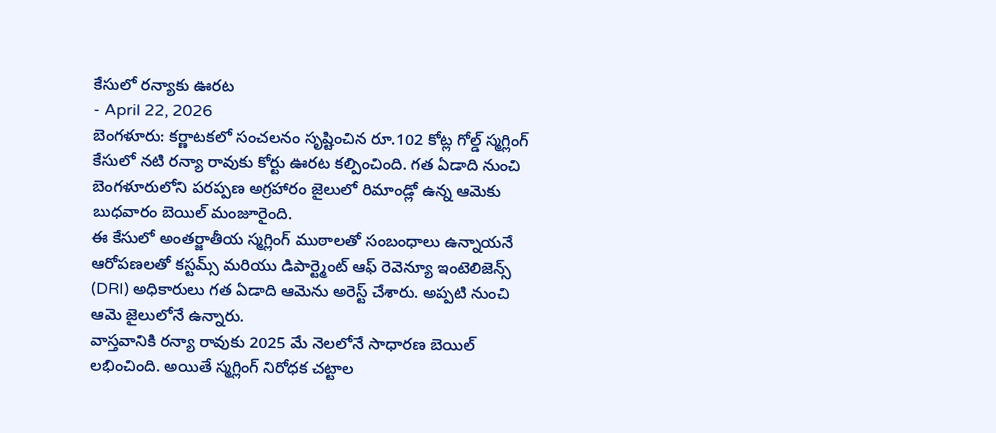కేసులో రన్యాకు ఊరట
- April 22, 2026
బెంగళూరు: కర్ణాటకలో సంచలనం సృష్టించిన రూ.102 కోట్ల గోల్డ్ స్మగ్లింగ్ కేసులో నటి రన్యా రావుకు కోర్టు ఊరట కల్పించింది. గత ఏడాది నుంచి బెంగళూరులోని పరప్పణ అగ్రహారం జైలులో రిమాండ్లో ఉన్న ఆమెకు బుధవారం బెయిల్ మంజూరైంది.
ఈ కేసులో అంతర్జాతీయ స్మగ్లింగ్ ముఠాలతో సంబంధాలు ఉన్నాయనే ఆరోపణలతో కస్టమ్స్ మరియు డిపార్ట్మెంట్ ఆఫ్ రెవెన్యూ ఇంటెలిజెన్స్ (DRI) అధికారులు గత ఏడాది ఆమెను అరెస్ట్ చేశారు. అప్పటి నుంచి ఆమె జైలులోనే ఉన్నారు.
వాస్తవానికి రన్యా రావుకు 2025 మే నెలలోనే సాధారణ బెయిల్ లభించింది. అయితే స్మగ్లింగ్ నిరోధక చట్టాల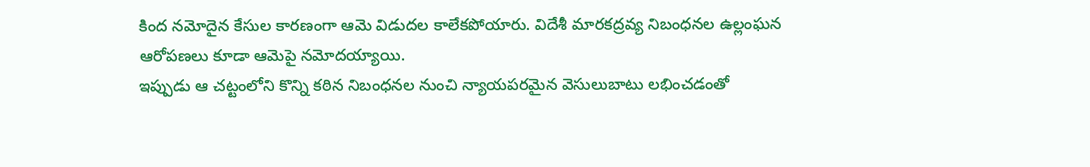కింద నమోదైన కేసుల కారణంగా ఆమె విడుదల కాలేకపోయారు. విదేశీ మారకద్రవ్య నిబంధనల ఉల్లంఘన ఆరోపణలు కూడా ఆమెపై నమోదయ్యాయి.
ఇప్పుడు ఆ చట్టంలోని కొన్ని కఠిన నిబంధనల నుంచి న్యాయపరమైన వెసులుబాటు లభించడంతో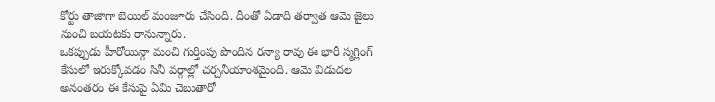కోర్టు తాజాగా బెయిల్ మంజూరు చేసింది. దీంతో ఏడాది తర్వాత ఆమె జైలు నుంచి బయటకు రానున్నారు.
ఒకప్పుడు హీరోయిన్గా మంచి గుర్తింపు పొందిన రన్యా రావు ఈ భారీ స్మగ్లింగ్ కేసులో ఇరుక్కోవడం సినీ వర్గాల్లో చర్చనీయాంశమైంది. ఆమె విడుదల అనంతరం ఈ కేసుపై ఏమి చెబుతారో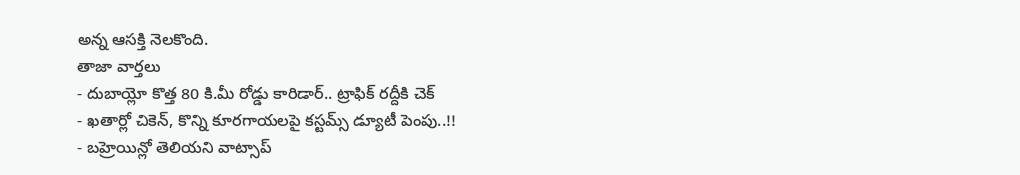అన్న ఆసక్తి నెలకొంది.
తాజా వార్తలు
- దుబాయ్లో కొత్త 80 కి.మీ రోడ్డు కారిడార్.. ట్రాఫిక్ రద్దీకి చెక్
- ఖతార్లో చికెన్, కొన్ని కూరగాయలపై కస్టమ్స్ డ్యూటీ పెంపు..!!
- బహ్రెయిన్లో తెలియని వాట్సాప్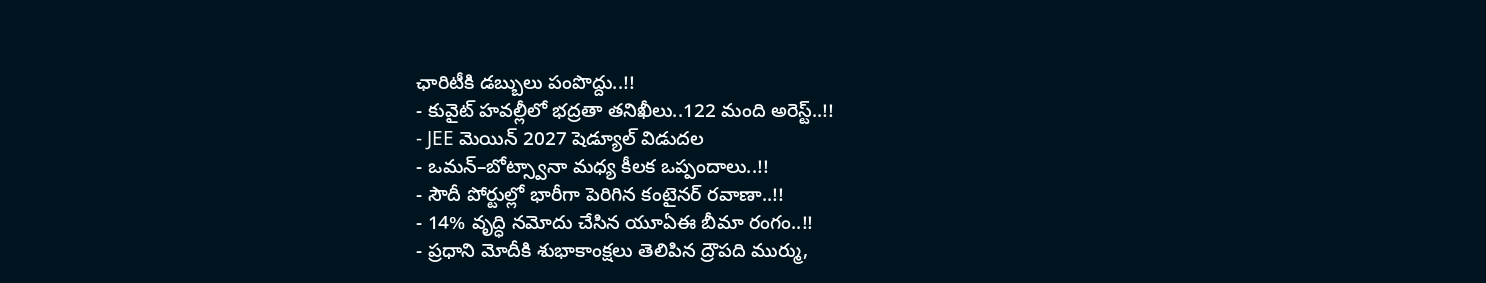ఛారిటీకి డబ్బులు పంపొద్దు..!!
- కువైట్ హవల్లీలో భద్రతా తనిఖీలు..122 మంది అరెస్ట్..!!
- JEE మెయిన్ 2027 షెడ్యూల్ విడుదల
- ఒమన్–బోట్స్వానా మధ్య కీలక ఒప్పందాలు..!!
- సౌదీ పోర్టుల్లో భారీగా పెరిగిన కంటైనర్ రవాణా..!!
- 14% వృద్ధి నమోదు చేసిన యూఏఈ బీమా రంగం..!!
- ప్రధాని మోదీకి శుభాకాంక్షలు తెలిపిన ద్రౌపది ముర్ము,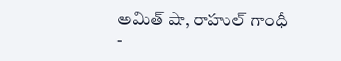అమిత్ షా, రాహుల్ గాంధీ
-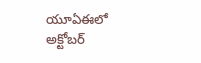యూఏఈలో అక్టోబర్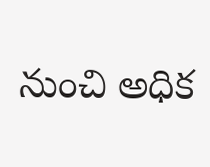నుంచి అధిక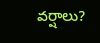వర్షాలు?